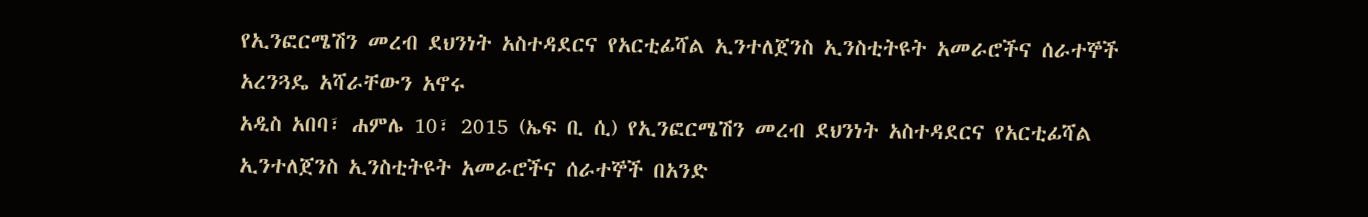የኢንፎርሜሽን መረብ ደህንነት አስተዳደርና የአርቲፊሻል ኢንተለጀንስ ኢንስቲትዩት አመራሮችና ሰራተኞች አረንጓዴ አሻራቸውን አኖሩ
አዲስ አበባ፣ ሐምሌ 10፣ 2015 (ኤፍ ቢ ሲ) የኢንፎርሜሽን መረብ ደህንነት አስተዳደርና የአርቲፊሻል ኢንተለጀንስ ኢንስቲትዩት አመራሮችና ሰራተኞች በአንድ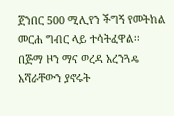ጀንበር 500 ሚሊየን ችግኝ የመትከል መርሐ ግብር ላይ ተሳትፈዋል፡፡
በጅማ ዞን ማና ወረዳ አረንጓዴ አሻራቸውን ያኖሩት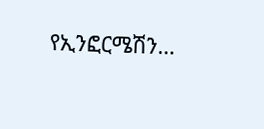የኢንፎርሜሽን…